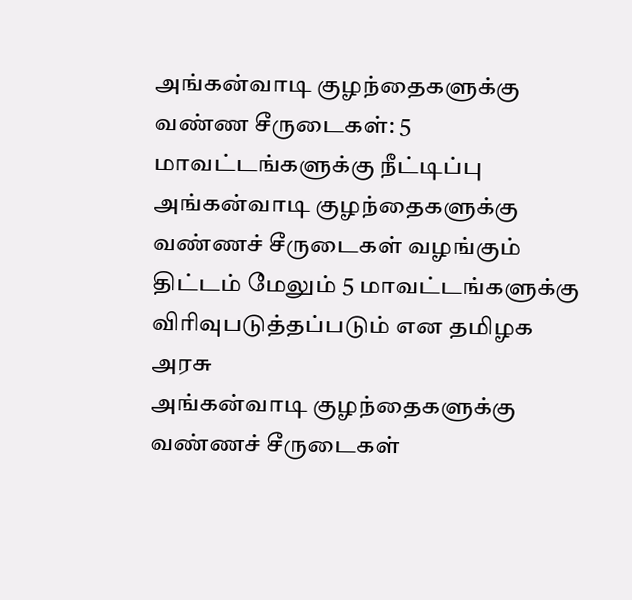அங்கன்வாடி குழந்தைகளுக்கு வண்ண சீருடைகள்: 5 மாவட்டங்களுக்கு நீட்டிப்பு
அங்கன்வாடி குழந்தைகளுக்கு வண்ணச் சீருடைகள் வழங்கும் திட்டம் மேலும் 5 மாவட்டங்களுக்கு விரிவுபடுத்தப்படும் என தமிழக அரசு
அங்கன்வாடி குழந்தைகளுக்கு வண்ணச் சீருடைகள்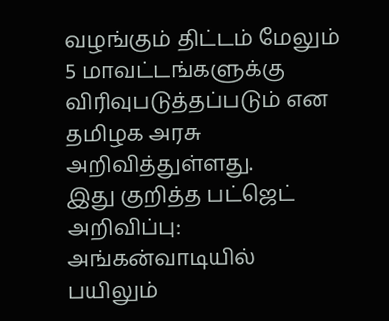வழங்கும் திட்டம் மேலும் 5 மாவட்டங்களுக்கு விரிவுபடுத்தப்படும் என தமிழக அரசு அறிவித்துள்ளது.
இது குறித்த பட்ஜெட் அறிவிப்பு: அங்கன்வாடியில் பயிலும்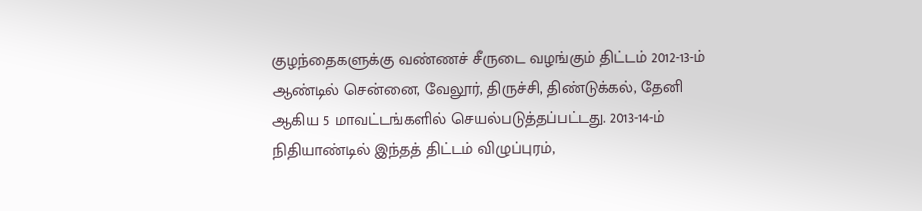குழந்தைகளுக்கு வண்ணச் சீருடை வழங்கும் திட்டம் 2012-13-ம் ஆண்டில் சென்னை, வேலூர், திருச்சி, திண்டுக்கல், தேனி ஆகிய 5 மாவட்டங்களில் செயல்படுத்தப்பட்டது. 2013-14-ம் நிதியாண்டில் இந்தத் திட்டம் விழுப்புரம்,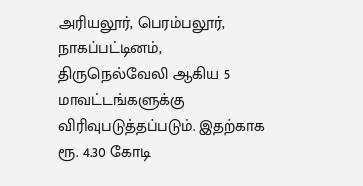அரியலூர், பெரம்பலூர், நாகப்பட்டினம், திருநெல்வேலி ஆகிய 5 மாவட்டங்களுக்கு விரிவுபடுத்தப்படும். இதற்காக ரூ. 4.30 கோடி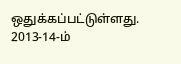ஒதுக்கப்பட்டுள்ளது.
2013-14-ம்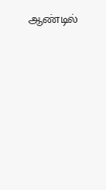ஆண்டில்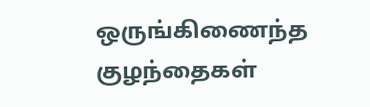ஒருங்கிணைந்த குழந்தைகள்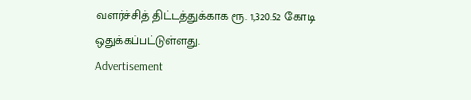வளர்ச்சித் திட்டத்துக்காக ரூ. 1,320.52 கோடி ஒதுக்கப்பட்டுள்ளது.
Advertisement